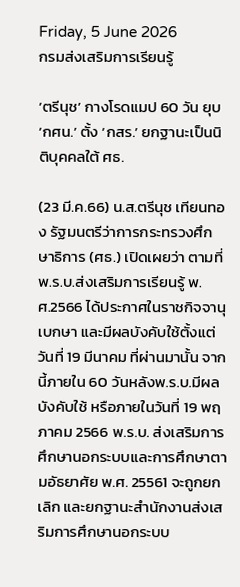Friday, 5 June 2026
กรมส่งเสริมการเรียนรู้

‘ตรีนุช’ กางโรดแมป 60 วัน ยุบ ‘กศน.’ ตั้ง ‘กสร.’ ยกฐานะเป็นนิติบุคคลใต้ ศธ.

(23 มี.ค.66) น.ส.ตรีนุช เทียนทอง รัฐมนตรีว่าการกระทรวงศึกษาธิการ (ศธ.) เปิดเผยว่า ตามที่ พ.ร.บ.ส่งเสริมการเรียนรู้ พ.ศ.2566 ได้ประกาศในราชกิจจานุเบกษา และมีผลบังคับใช้ตั้งแต่วันที่ 19 มีนาคม ที่ผ่านมานั้น จากนี้ภายใน 60 วันหลังพ.ร.บ.มีผลบังคับใช้ หรือภายในวันที่ 19 พฤภาคม 2566 พ.ร.บ. ส่งเสริมการศึกษานอกระบบและการศึกษาตามอัธยาศัย พ.ศ. 25561 จะถูกยกเลิก และยกฐานะสำนักงานส่งเสริมการศึกษานอกระบบ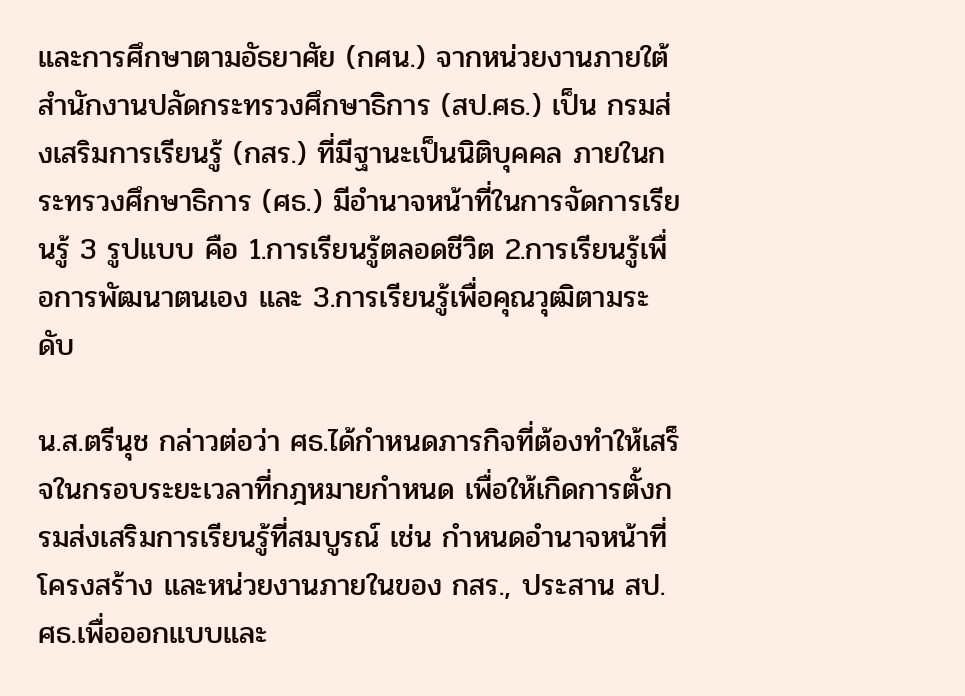และการศึกษาตามอัธยาศัย (กศน.) จากหน่วยงานภายใต้สำนักงานปลัดกระทรวงศึกษาธิการ (สป.ศธ.) เป็น กรมส่งเสริมการเรียนรู้ (กสร.) ที่มีฐานะเป็นนิติบุคคล ภายในกระทรวงศึกษาธิการ (ศธ.) มีอำนาจหน้าที่ในการจัดการเรียนรู้ 3 รูปแบบ คือ 1.การเรียนรู้ตลอดชีวิต 2.การเรียนรู้เพื่อการพัฒนาตนเอง และ 3.การเรียนรู้เพื่อคุณวุฒิตามระดับ

น.ส.ตรีนุช กล่าวต่อว่า ศธ.ได้กำหนดภารกิจที่ต้องทำให้เสร็จในกรอบระยะเวลาที่กฎหมายกำหนด เพื่อให้เกิดการตั้งกรมส่งเสริมการเรียนรู้ที่สมบูรณ์ เช่น กำหนดอำนาจหน้าที่ โครงสร้าง และหน่วยงานภายในของ กสร., ประสาน สป.ศธ.เพื่อออกแบบและ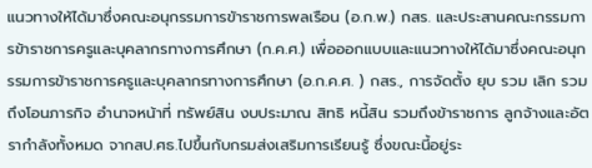แนวทางให้ได้มาซึ่งคณะอนุกรรมการขัาราชการพลเรือน (อ.ก.พ.) กสร. และประสานคณะกรรมการข้าราชการครูและบุคลากรทางการศึกษา (ก.ค.ศ.) เพื่อออกแบบและแนวทางให้ได้มาซึ่งคณะอนุกรรมการข้าราชการครูและบุคลากรทางการศึกษา (อ.ก.ค.ศ. ) กสร., การจัดตั้ง ยุบ รวม เลิก รวมถึงโอนภารกิจ อำนาจหน้าที่ ทรัพย์สิน งบประมาณ สิทธิ หนี้สิน รวมถึงข้าราชการ ลูกจ้างและอัตรากำลังทั้งหมด จากสป.ศธ.ไปขึ้นกับกรมส่งเสริมการเรียนรู้ ซึ่งขณะนี้อยู่ระ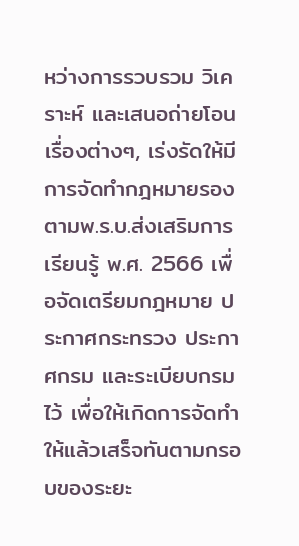หว่างการรวบรวม วิเคราะห์ และเสนอถ่ายโอนเรื่องต่างๆ, เร่งรัดให้มีการจัดทำกฎหมายรอง ตามพ.ร.บ.ส่งเสริมการเรียนรู้ พ.ศ. 2566 เพื่อจัดเตรียมกฎหมาย ประกาศกระทรวง ประกาศกรม และระเบียบกรมไว้ เพื่อให้เกิดการจัดทำให้แล้วเสร็จทันตามกรอบของระยะ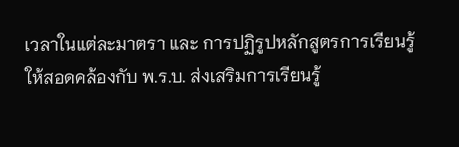เวลาในแต่ละมาตรา และ การปฏิรูปหลักสูตรการเรียนรู้ ให้สอดคล้องกับ พ.ร.บ. ส่งเสริมการเรียนรู้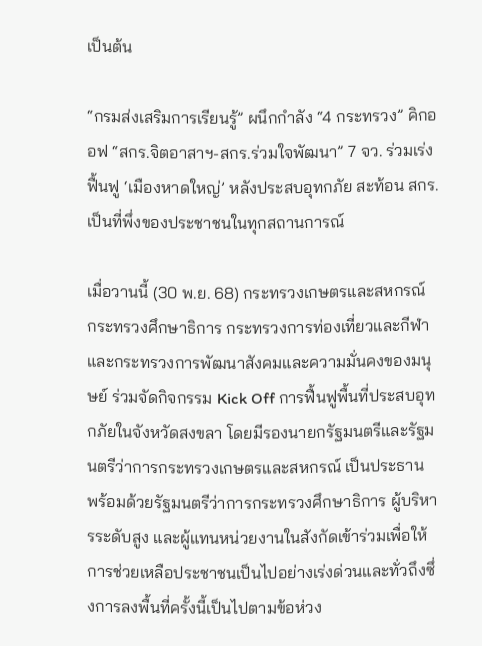เป็นต้น

“กรมส่งเสริมการเรียนรู้” ผนึกกำลัง “4 กระทรวง” คิกออฟ “สกร.จิตอาสาฯ-สกร.ร่วมใจพัฒนา” 7 จว. ร่วมเร่งฟื้นฟู ‘เมืองหาดใหญ่’ หลังประสบอุทกภัย สะท้อน สกร. เป็นที่พึ่งของประชาชนในทุกสถานการณ์

เมื่อวานนี้ (30 พ.ย. 68) กระทรวงเกษตรและสหกรณ์ กระทรวงศึกษาธิการ กระทรวงการท่องเที่ยวและกีฬา และกระทรวงการพัฒนาสังคมและความมั่นคงของมนุษย์ ร่วมจัดกิจกรรม Kick Off การฟื้นฟูพื้นที่ประสบอุทกภัยในจังหวัดสงขลา โดยมีรองนายกรัฐมนตรีและรัฐมนตรีว่าการกระทรวงเกษตรและสหกรณ์ เป็นประธาน พร้อมด้วยรัฐมนตรีว่าการกระทรวงศึกษาธิการ ผู้บริหารระดับสูง และผู้แทนหน่วยงานในสังกัดเข้าร่วมเพื่อให้การช่วยเหลือประชาชนเป็นไปอย่างเร่งด่วนและทั่วถึงซึ่งการลงพื้นที่ครั้งนี้เป็นไปตามข้อห่วง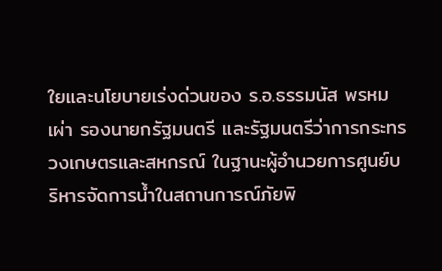ใยและนโยบายเร่งด่วนของ ร.อ.ธรรมนัส พรหมเผ่า รองนายกรัฐมนตรี และรัฐมนตรีว่าการกระทรวงเกษตรและสหกรณ์ ในฐานะผู้อำนวยการศูนย์บริหารจัดการน้ำในสถานการณ์ภัยพิ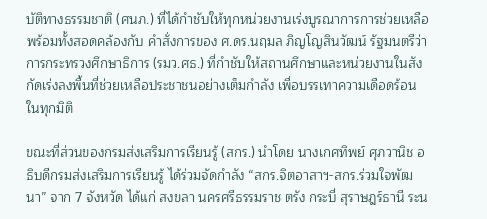บัติทางธรรมชาติ (ศนภ.) ที่ได้กำชับให้ทุกหน่วยงานเร่งบูรณาการการช่วยเหลือ พร้อมทั้งสอดคล้องกับ คำสั่งการของ ศ.ดร.นฤมล ภิญโญสินวัฒน์ รัฐมนตรีว่าการกระทรวงศึกษาธิการ (รมว.ศธ.) ที่กำชับให้สถานศึกษาและหน่วยงานในสังกัดเร่งลงพื้นที่ช่วยเหลือประชาชนอย่างเต็มกำลัง เพื่อบรรเทาความเดือดร้อนในทุกมิติ

ขณะที่ส่วนของกรมส่งเสริมการเรียนรู้ (สกร.) นำโดย นางเกศทิพย์ ศุภวานิช อธิบดีกรมส่งเสริมการเรียนรู้ ได้ร่วมจัดกำลัง “สกร.จิตอาสาฯ-สกร.ร่วมใจพัฒนา” จาก 7 จังหวัด ได้แก่ สงขลา นครศรีธรรมราช ตรัง กระบี่ สุราษฎร์ธานี ระน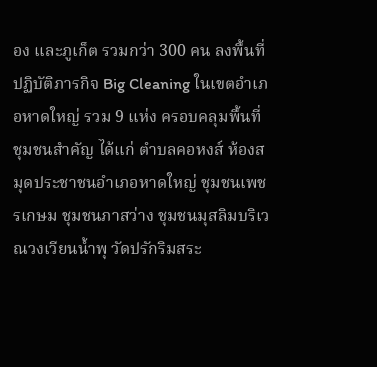อง และภูเก็ต รวมกว่า 300 คน ลงพื้นที่ปฏิบัติภารกิจ Big Cleaning ในเขตอำเภอหาดใหญ่ รวม 9 แห่ง ครอบคลุมพื้นที่ชุมชนสำคัญ ได้แก่ ตำบลคอหงส์ ห้องสมุดประชาชนอำเภอหาดใหญ่ ชุมชนเพชรเกษม ชุมชนภาสว่าง ชุมชนมุสลิมบริเวณวงเวียนน้ำพุ วัดปรักริมสระ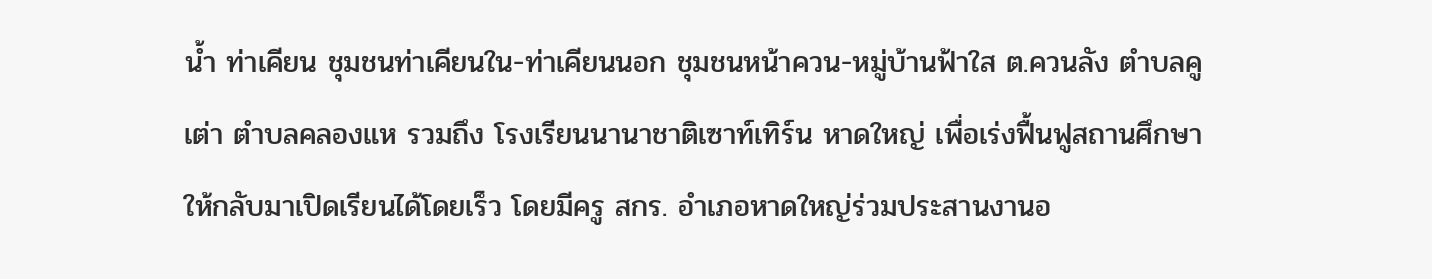น้ำ ท่าเคียน ชุมชนท่าเคียนใน-ท่าเคียนนอก ชุมชนหน้าควน-หมู่บ้านฟ้าใส ต.ควนลัง ตำบลคูเต่า ตำบลคลองแห รวมถึง โรงเรียนนานาชาติเซาท์เทิร์น หาดใหญ่ เพื่อเร่งฟื้นฟูสถานศึกษาให้กลับมาเปิดเรียนได้โดยเร็ว โดยมีครู สกร. อำเภอหาดใหญ่ร่วมประสานงานอ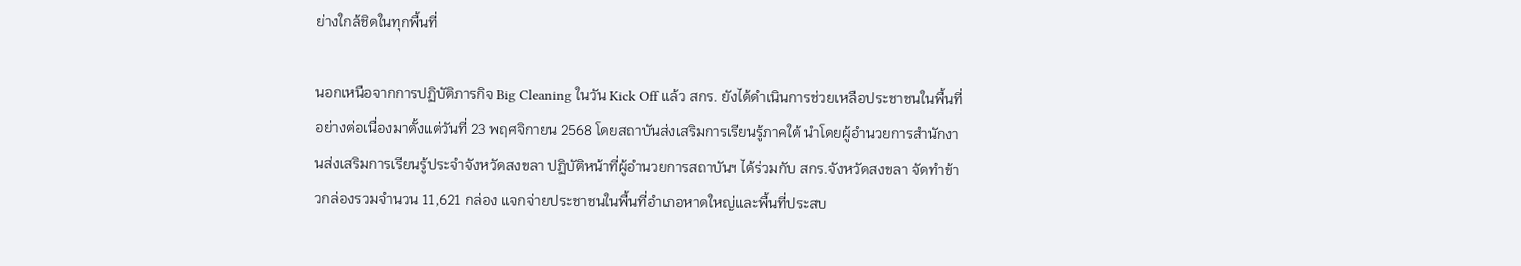ย่างใกล้ชิดในทุกพื้นที่

นอกเหนือจากการปฏิบัติภารกิจ Big Cleaning ในวัน Kick Off แล้ว สกร. ยังได้ดำเนินการช่วยเหลือประชาชนในพื้นที่อย่างต่อเนื่องมาตั้งแต่วันที่ 23 พฤศจิกายน 2568 โดยสถาบันส่งเสริมการเรียนรู้ภาคใต้ นำโดยผู้อำนวยการสำนักงานส่งเสริมการเรียนรู้ประจำจังหวัดสงขลา ปฏิบัติหน้าที่ผู้อำนวยการสถาบันฯ ได้ร่วมกับ สกร.จังหวัดสงขลา จัดทำข้าวกล่องรวมจำนวน 11,621 กล่อง แจกจ่ายประชาชนในพื้นที่อำเภอหาดใหญ่และพื้นที่ประสบ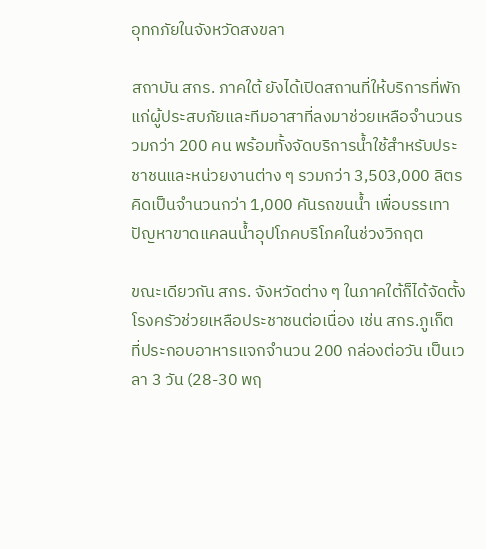อุทกภัยในจังหวัดสงขลา

สถาบัน สกร. ภาคใต้ ยังได้เปิดสถานที่ให้บริการที่พักแก่ผู้ประสบภัยและทีมอาสาที่ลงมาช่วยเหลือจำนวนรวมกว่า 200 คน พร้อมทั้งจัดบริการน้ำใช้สำหรับประชาชนและหน่วยงานต่าง ๆ รวมกว่า 3,503,000 ลิตร คิดเป็นจำนวนกว่า 1,000 คันรถขนน้ำ เพื่อบรรเทาปัญหาขาดแคลนน้ำอุปโภคบริโภคในช่วงวิกฤต

ขณะเดียวกัน สกร. จังหวัดต่าง ๆ ในภาคใต้ก็ได้จัดตั้งโรงครัวช่วยเหลือประชาชนต่อเนื่อง เช่น สกร.ภูเก็ต ที่ประกอบอาหารแจกจำนวน 200 กล่องต่อวัน เป็นเวลา 3 วัน (28-30 พฤ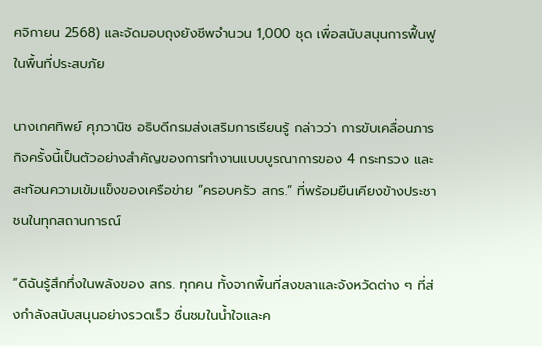ศจิกายน 2568) และจัดมอบถุงยังชีพจำนวน 1,000 ชุด เพื่อสนับสนุนการฟื้นฟูในพื้นที่ประสบภัย

นางเกศทิพย์ ศุภวานิช อธิบดีกรมส่งเสริมการเรียนรู้ กล่าวว่า การขับเคลื่อนภารกิจครั้งนี้เป็นตัวอย่างสำคัญของการทำงานแบบบูรณาการของ 4 กระทรวง และสะท้อนความเข้มแข็งของเครือข่าย “ครอบครัว สกร.” ที่พร้อมยืนเคียงข้างประชาชนในทุกสถานการณ์

“ดิฉันรู้สึกทึ่งในพลังของ สกร. ทุกคน ทั้งจากพื้นที่สงขลาและจังหวัดต่าง ๆ ที่ส่งกำลังสนับสนุนอย่างรวดเร็ว ชื่นชมในน้ำใจและค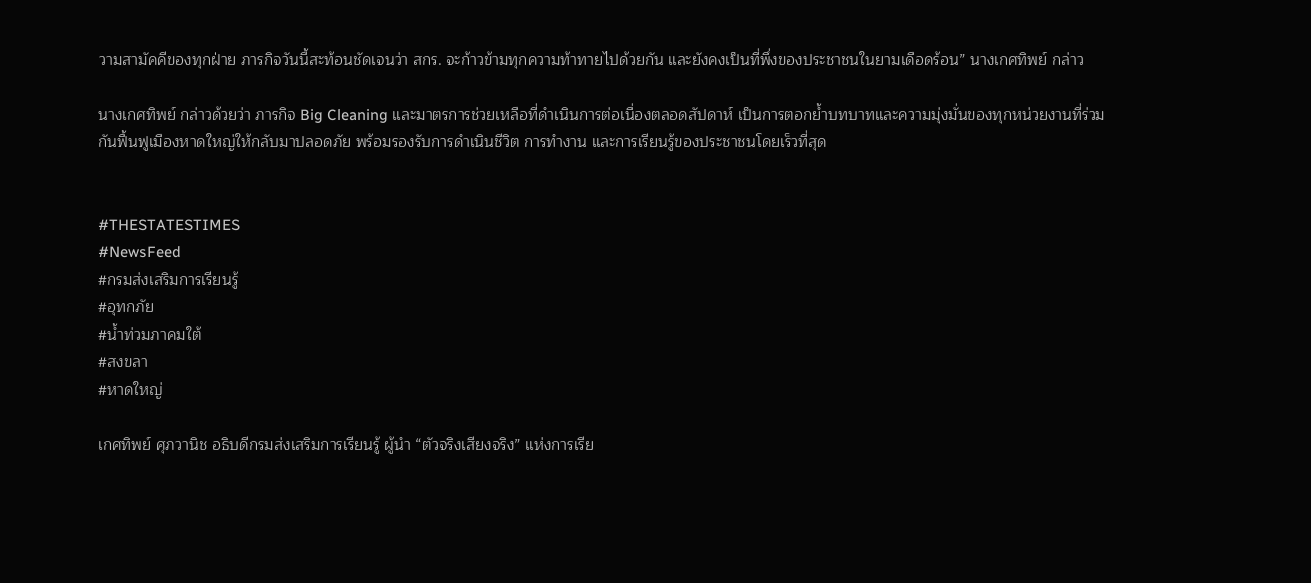วามสามัคคีของทุกฝ่าย ภารกิจวันนี้สะท้อนชัดเจนว่า สกร. จะก้าวข้ามทุกความท้าทายไปด้วยกัน และยังคงเป็นที่พึ่งของประชาชนในยามเดือดร้อน” นางเกศทิพย์ กล่าว

นางเกศทิพย์ กล่าวด้วยว่า ภารกิจ Big Cleaning และมาตรการช่วยเหลือที่ดำเนินการต่อเนื่องตลอดสัปดาห์ เป็นการตอกย้ำบทบาทและความมุ่งมั่นของทุกหน่วยงานที่ร่วมกันฟื้นฟูเมืองหาดใหญ่ให้กลับมาปลอดภัย พร้อมรองรับการดำเนินชีวิต การทำงาน และการเรียนรู้ของประชาชนโดยเร็วที่สุด


#THESTATESTIMES
#NewsFeed
#กรมส่งเสริมการเรียนรู้
#อุทกภัย
#น้ำท่วมภาคมใต้
#สงขลา
#หาดใหญ่

เกศทิพย์ ศุภวานิช อธิบดีกรมส่งเสริมการเรียนรู้ ผู้นำ “ตัวจริงเสียงจริง” แห่งการเรีย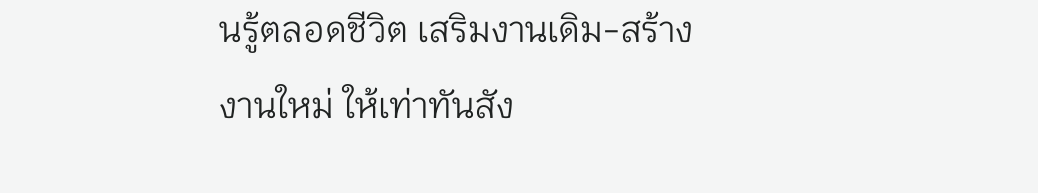นรู้ตลอดชีวิต เสริมงานเดิม-สร้างงานใหม่ ให้เท่าทันสัง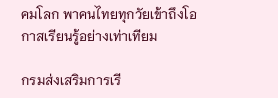คมโลก พาคนไทยทุกวัยเข้าถึงโอกาสเรียนรู้อย่างเท่าเทียม

กรมส่งเสริมการเรี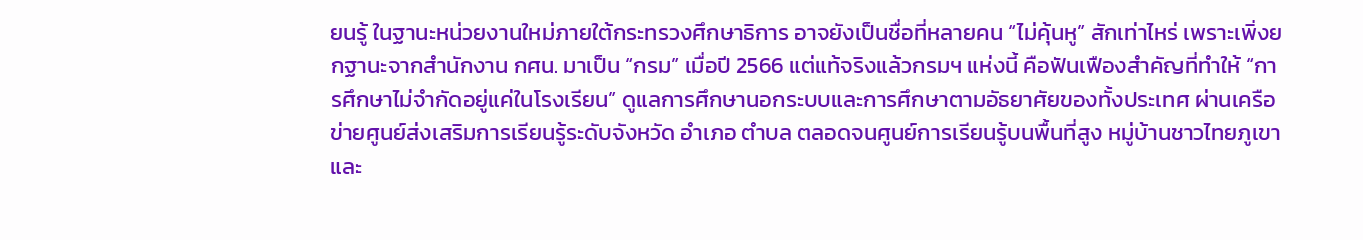ยนรู้ ในฐานะหน่วยงานใหม่ภายใต้กระทรวงศึกษาธิการ อาจยังเป็นชื่อที่หลายคน “ไม่คุ้นหู” สักเท่าไหร่ เพราะเพิ่งยกฐานะจากสำนักงาน กศน. มาเป็น “กรม” เมื่อปี 2566 แต่แท้จริงแล้วกรมฯ แห่งนี้ คือฟันเฟืองสำคัญที่ทำให้ “การศึกษาไม่จำกัดอยู่แค่ในโรงเรียน” ดูแลการศึกษานอกระบบและการศึกษาตามอัธยาศัยของทั้งประเทศ ผ่านเครือข่ายศูนย์ส่งเสริมการเรียนรู้ระดับจังหวัด อำเภอ ตำบล ตลอดจนศูนย์การเรียนรู้บนพื้นที่สูง หมู่บ้านชาวไทยภูเขา และ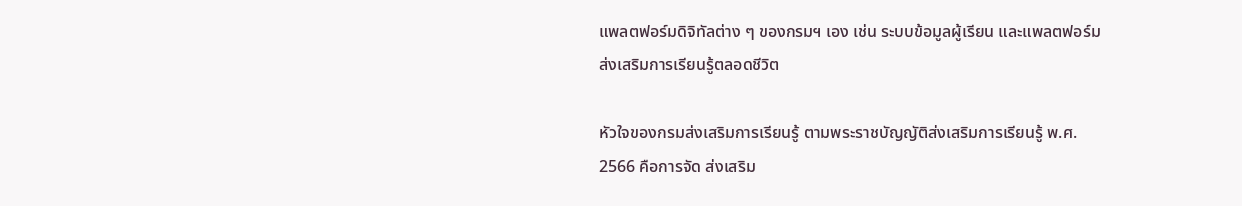แพลตฟอร์มดิจิทัลต่าง ๆ ของกรมฯ เอง เช่น ระบบข้อมูลผู้เรียน และแพลตฟอร์มส่งเสริมการเรียนรู้ตลอดชีวิต

หัวใจของกรมส่งเสริมการเรียนรู้ ตามพระราชบัญญัติส่งเสริมการเรียนรู้ พ.ศ. 2566 คือการจัด ส่งเสริม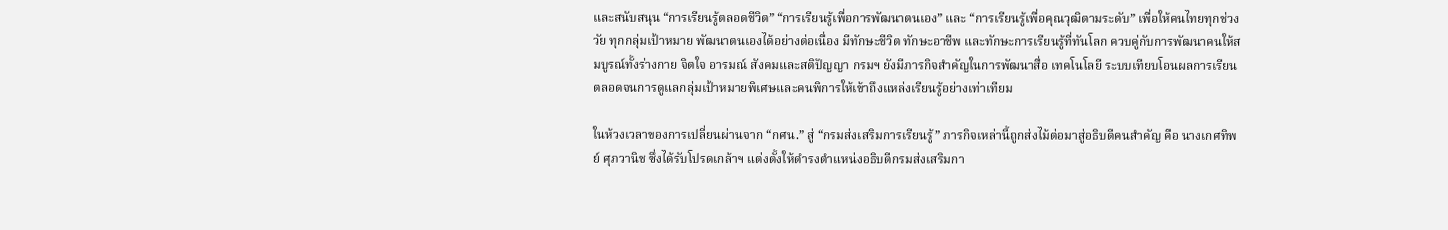และสนับสนุน “การเรียนรู้ตลอดชีวิต” “การเรียนรู้เพื่อการพัฒนาตนเอง” และ “การเรียนรู้เพื่อคุณวุฒิตามระดับ” เพื่อให้คนไทยทุกช่วงวัย ทุกกลุ่มเป้าหมาย พัฒนาตนเองได้อย่างต่อเนื่อง มีทักษะชีวิต ทักษะอาชีพ และทักษะการเรียนรู้ที่ทันโลก ควบคู่กับการพัฒนาคนให้สมบูรณ์ทั้งร่างกาย จิตใจ อารมณ์ สังคมและสติปัญญา กรมฯ ยังมีภารกิจสำคัญในการพัฒนาสื่อ เทคโนโลยี ระบบเทียบโอนผลการเรียน ตลอดจนการดูแลกลุ่มเป้าหมายพิเศษและคนพิการให้เข้าถึงแหล่งเรียนรู้อย่างเท่าเทียม

ในห้วงเวลาของการเปลี่ยนผ่านจาก “กศน.” สู่ “กรมส่งเสริมการเรียนรู้” ภารกิจเหล่านี้ถูกส่งไม้ต่อมาสู่อธิบดีคนสำคัญ คือ นางเกศทิพย์ ศุภวานิช ซึ่งได้รับโปรดเกล้าฯ แต่งตั้งให้ดำรงตำแหน่งอธิบดีกรมส่งเสริมกา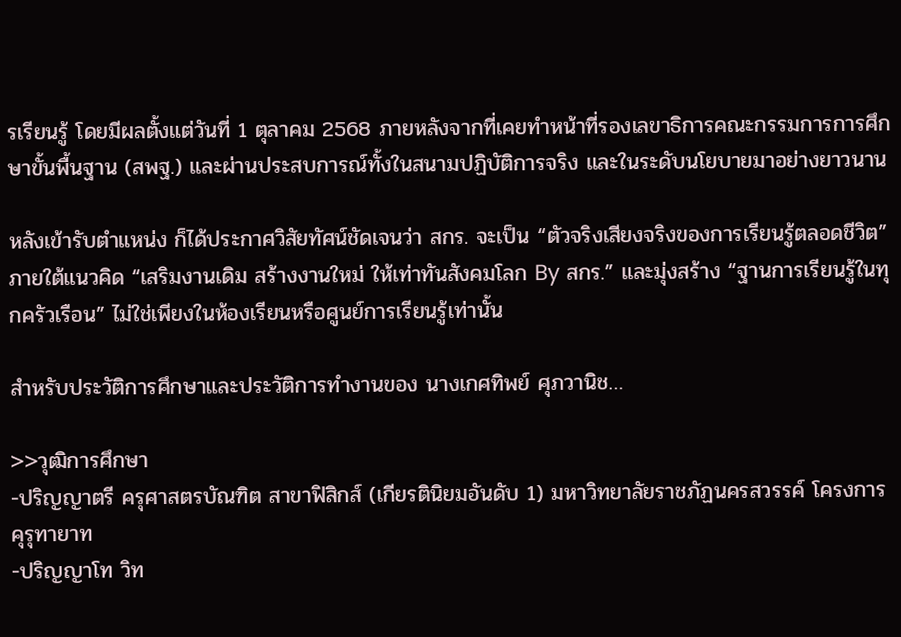รเรียนรู้ โดยมีผลตั้งแต่วันที่ 1 ตุลาคม 2568 ภายหลังจากที่เคยทำหน้าที่รองเลขาธิการคณะกรรมการการศึกษาขั้นพื้นฐาน (สพฐ.) และผ่านประสบการณ์ทั้งในสนามปฏิบัติการจริง และในระดับนโยบายมาอย่างยาวนาน

หลังเข้ารับตำแหน่ง ก็ได้ประกาศวิสัยทัศน์ชัดเจนว่า สกร. จะเป็น “ตัวจริงเสียงจริงของการเรียนรู้ตลอดชีวิต” ภายใต้แนวคิด “เสริมงานเดิม สร้างงานใหม่ ให้เท่าทันสังคมโลก By สกร.” และมุ่งสร้าง “ฐานการเรียนรู้ในทุกครัวเรือน” ไม่ใช่เพียงในห้องเรียนหรือศูนย์การเรียนรู้เท่านั้น

สำหรับประวัติการศึกษาและประวัติการทำงานของ นางเกศทิพย์ ศุภวานิช…

>>วุฒิการศึกษา
-ปริญญาตรี ครุศาสตรบัณฑิต สาขาฟิสิกส์ (เกียรตินิยมอันดับ 1) มหาวิทยาลัยราชภัฏนครสวรรค์ โครงการคุรุทายาท
-ปริญญาโท วิท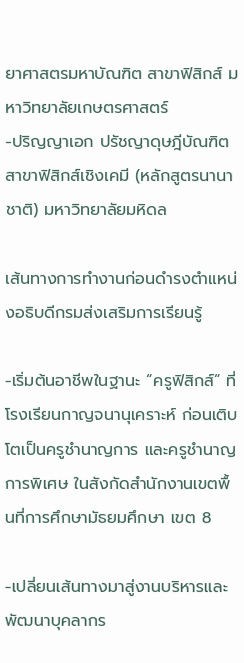ยาศาสตรมหาบัณฑิต สาขาฟิสิกส์ มหาวิทยาลัยเกษตรศาสตร์
-ปริญญาเอก ปรัชญาดุษฎีบัณฑิต สาขาฟิสิกส์เชิงเคมี (หลักสูตรนานาชาติ) มหาวิทยาลัยมหิดล

เส้นทางการทำงานก่อนดำรงตำแหน่งอธิบดีกรมส่งเสริมการเรียนรู้

-เริ่มต้นอาชีพในฐานะ “ครูฟิสิกส์” ที่โรงเรียนกาญจนานุเคราะห์ ก่อนเติบโตเป็นครูชำนาญการ และครูชำนาญการพิเศษ ในสังกัดสำนักงานเขตพื้นที่การศึกษามัธยมศึกษา เขต 8

-เปลี่ยนเส้นทางมาสู่งานบริหารและพัฒนาบุคลากร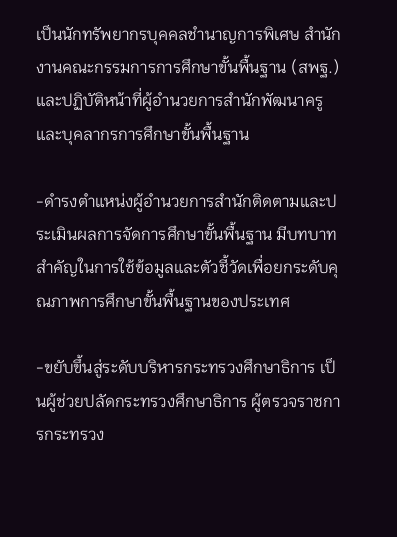เป็นนักทรัพยากรบุคคลชำนาญการพิเศษ สำนักงานคณะกรรมการการศึกษาขั้นพื้นฐาน (สพฐ.) และปฏิบัติหน้าที่ผู้อำนวยการสำนักพัฒนาครูและบุคลากรการศึกษาขั้นพื้นฐาน

-ดำรงตำแหน่งผู้อำนวยการสำนักติดตามและประเมินผลการจัดการศึกษาขั้นพื้นฐาน มีบทบาทสำคัญในการใช้ข้อมูลและตัวชี้วัดเพื่อยกระดับคุณภาพการศึกษาขั้นพื้นฐานของประเทศ

-ขยับขึ้นสู่ระดับบริหารกระทรวงศึกษาธิการ เป็นผู้ช่วยปลัดกระทรวงศึกษาธิการ ผู้ตรวจราชการกระทรวง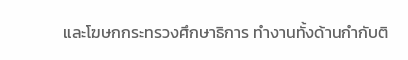และโฆษกกระทรวงศึกษาธิการ ทำงานทั้งด้านกำกับติ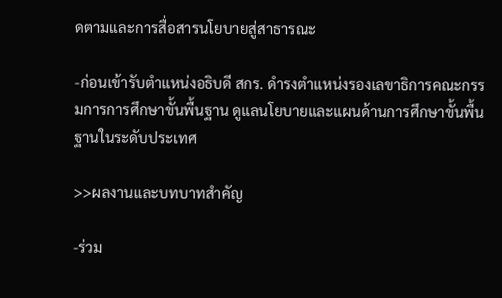ดตามและการสื่อสารนโยบายสู่สาธารณะ

-ก่อนเข้ารับตำแหน่งอธิบดี สกร. ดำรงตำแหน่งรองเลขาธิการคณะกรรมการการศึกษาขั้นพื้นฐาน ดูแลนโยบายและแผนด้านการศึกษาขั้นพื้นฐานในระดับประเทศ

>>ผลงานและบทบาทสำคัญ

-ร่วม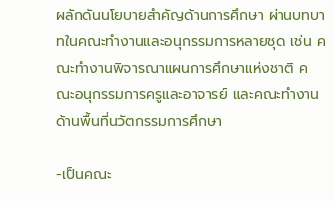ผลักดันนโยบายสำคัญด้านการศึกษา ผ่านบทบาทในคณะทำงานและอนุกรรมการหลายชุด เช่น คณะทำงานพิจารณาแผนการศึกษาแห่งชาติ คณะอนุกรรมการครูและอาจารย์ และคณะทำงานด้านพื้นที่นวัตกรรมการศึกษา

-เป็นคณะ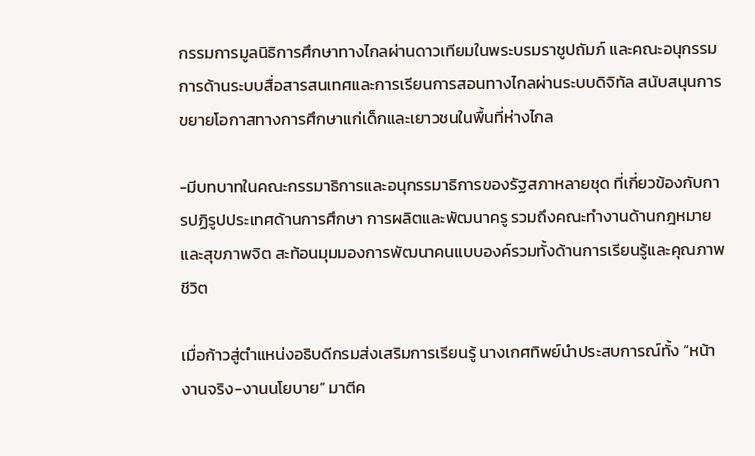กรรมการมูลนิธิการศึกษาทางไกลผ่านดาวเทียมในพระบรมราชูปถัมภ์ และคณะอนุกรรมการด้านระบบสื่อสารสนเทศและการเรียนการสอนทางไกลผ่านระบบดิจิทัล สนับสนุนการขยายโอกาสทางการศึกษาแก่เด็กและเยาวชนในพื้นที่ห่างไกล

-มีบทบาทในคณะกรรมาธิการและอนุกรรมาธิการของรัฐสภาหลายชุด ที่เกี่ยวข้องกับการปฏิรูปประเทศด้านการศึกษา การผลิตและพัฒนาครู รวมถึงคณะทำงานด้านกฎหมายและสุขภาพจิต สะท้อนมุมมองการพัฒนาคนแบบองค์รวมทั้งด้านการเรียนรู้และคุณภาพชีวิต

เมื่อก้าวสู่ตำแหน่งอธิบดีกรมส่งเสริมการเรียนรู้ นางเกศทิพย์นำประสบการณ์ทั้ง “หน้างานจริง-งานนโยบาย” มาตีค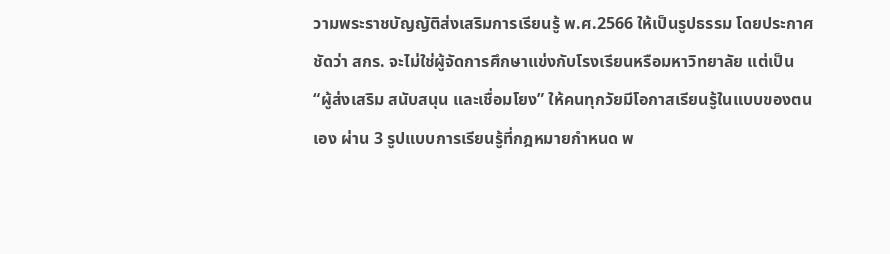วามพระราชบัญญัติส่งเสริมการเรียนรู้ พ.ศ.2566 ให้เป็นรูปธรรม โดยประกาศชัดว่า สกร. จะไม่ใช่ผู้จัดการศึกษาแข่งกับโรงเรียนหรือมหาวิทยาลัย แต่เป็น “ผู้ส่งเสริม สนับสนุน และเชื่อมโยง” ให้คนทุกวัยมีโอกาสเรียนรู้ในแบบของตนเอง ผ่าน 3 รูปแบบการเรียนรู้ที่กฎหมายกำหนด พ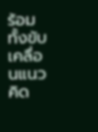ร้อมทั้งขับเคลื่อนแนวคิด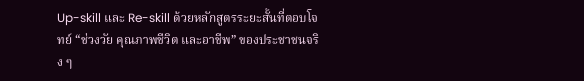Up-skill และ Re-skill ด้วยหลักสูตรระยะสั้นที่ตอบโจทย์ “ช่วงวัย คุณภาพชีวิต และอาชีพ” ของประชาชนจริง ๆ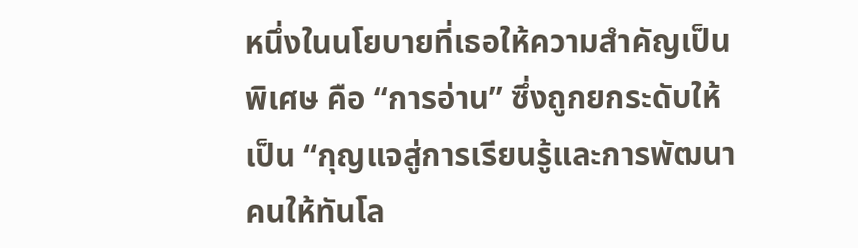หนึ่งในนโยบายที่เธอให้ความสำคัญเป็นพิเศษ คือ “การอ่าน” ซึ่งถูกยกระดับให้เป็น “กุญแจสู่การเรียนรู้และการพัฒนาคนให้ทันโล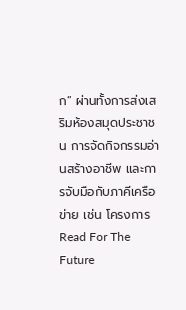ก” ผ่านทั้งการส่งเสริมห้องสมุดประชาชน การจัดกิจกรรมอ่านสร้างอาชีพ และการจับมือกับภาคีเครือข่าย เช่น โครงการ Read For The Future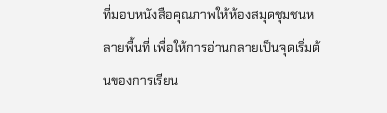ที่มอบหนังสือคุณภาพให้ห้องสมุดชุมชนหลายพื้นที่ เพื่อให้การอ่านกลายเป็นจุดเริ่มต้นของการเรียน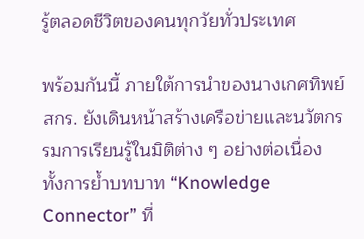รู้ตลอดชีวิตของคนทุกวัยทั่วประเทศ

พร้อมกันนี้ ภายใต้การนำของนางเกศทิพย์ สกร. ยังเดินหน้าสร้างเครือข่ายและนวัตกรรมการเรียนรู้ในมิติต่าง ๆ อย่างต่อเนื่อง ทั้งการย้ำบทบาท “Knowledge Connector” ที่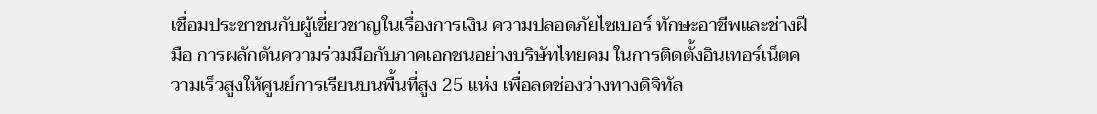เชื่อมประชาชนกับผู้เชี่ยวชาญในเรื่องการเงิน ความปลอดภัยไซเบอร์ ทักษะอาชีพและช่างฝีมือ การผลักดันความร่วมมือกับภาคเอกชนอย่างบริษัทไทยคม ในการติดตั้งอินเทอร์เน็ตความเร็วสูงให้ศูนย์การเรียนบนพื้นที่สูง 25 แห่ง เพื่อลดช่องว่างทางดิจิทัล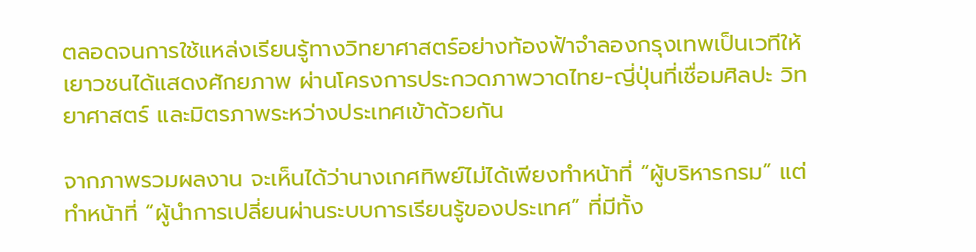ตลอดจนการใช้แหล่งเรียนรู้ทางวิทยาศาสตร์อย่างท้องฟ้าจำลองกรุงเทพเป็นเวทีให้เยาวชนได้แสดงศักยภาพ ผ่านโครงการประกวดภาพวาดไทย-ญี่ปุ่นที่เชื่อมศิลปะ วิทยาศาสตร์ และมิตรภาพระหว่างประเทศเข้าด้วยกัน

จากภาพรวมผลงาน จะเห็นได้ว่านางเกศทิพย์ไม่ได้เพียงทำหน้าที่ “ผู้บริหารกรม” แต่ทำหน้าที่ “ผู้นำการเปลี่ยนผ่านระบบการเรียนรู้ของประเทศ” ที่มีทั้ง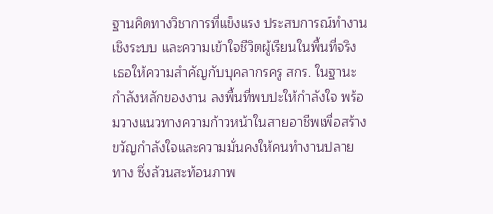ฐานคิดทางวิชาการที่แข็งแรง ประสบการณ์ทำงานเชิงระบบ และความเข้าใจชีวิตผู้เรียนในพื้นที่จริง เธอให้ความสำคัญกับบุคลากรครู สกร. ในฐานะกำลังหลักของงาน ลงพื้นที่พบปะให้กำลังใจ พร้อมวางแนวทางความก้าวหน้าในสายอาชีพเพื่อสร้างขวัญกำลังใจและความมั่นคงให้คนทำงานปลายทาง ซึ่งล้วนสะท้อนภาพ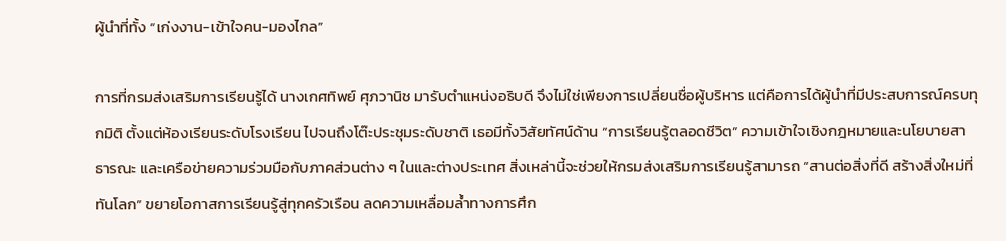ผู้นำที่ทั้ง “เก่งงาน-เข้าใจคน-มองไกล”

การที่กรมส่งเสริมการเรียนรู้ได้ นางเกศทิพย์ ศุภวานิช มารับตำแหน่งอธิบดี จึงไม่ใช่เพียงการเปลี่ยนชื่อผู้บริหาร แต่คือการได้ผู้นำที่มีประสบการณ์ครบทุกมิติ ตั้งแต่ห้องเรียนระดับโรงเรียน ไปจนถึงโต๊ะประชุมระดับชาติ เธอมีทั้งวิสัยทัศน์ด้าน “การเรียนรู้ตลอดชีวิต” ความเข้าใจเชิงกฎหมายและนโยบายสาธารณะ และเครือข่ายความร่วมมือกับภาคส่วนต่าง ๆ ในและต่างประเทศ สิ่งเหล่านี้จะช่วยให้กรมส่งเสริมการเรียนรู้สามารถ “สานต่อสิ่งที่ดี สร้างสิ่งใหม่ที่ทันโลก” ขยายโอกาสการเรียนรู้สู่ทุกครัวเรือน ลดความเหลื่อมล้ำทางการศึก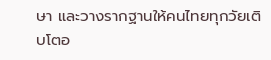ษา และวางรากฐานให้คนไทยทุกวัยเติบโตอ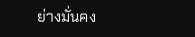ย่างมั่นคง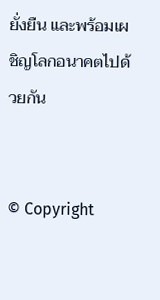ยั่งยืน และพร้อมเผชิญโลกอนาคตไปด้วยกัน


© Copyright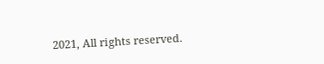2021, All rights reserved.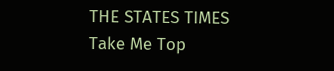THE STATES TIMES
Take Me Top